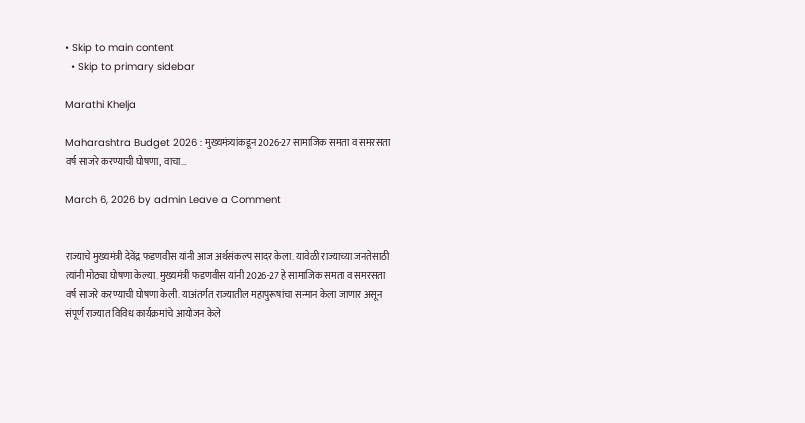• Skip to main content
  • Skip to primary sidebar

Marathi Khelja

Maharashtra Budget 2026 : मुख्यमंत्र्यांकडून 2026-27 सामाजिक समता व समरसता वर्ष साजरे करण्याची घोषणा, वाचा…

March 6, 2026 by admin Leave a Comment


राज्याचे मुख्यमंत्री देवेंद्र फडणवीस यांनी आज अर्थसंकल्प सादर केला. यावेळी राज्याच्या जनतेसाठी त्यांनी मोठ्या घोषणा केल्या. मुख्यमंत्री फडणवीस यांनी 2026-27 हे सामाजिक समता व समरसता वर्ष साजरे करण्याची घोषणा केली. याअंतर्गत राज्यातील महापुरूषांचा सन्मान केला जाणार असून संपूर्ण राज्यात विविध कार्यक्रमांचे आयोजन केले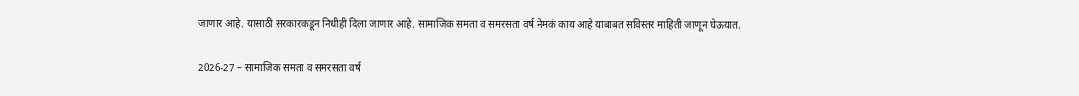जाणार आहे. यासाठी सरकारकडून निधीही दिला जाणार आहे. सामाजिक समता व समरसता वर्ष नेमकं काय आहे याबाबत सविस्तर माहिती जाणून घेऊयात.

2026-27 – सामाजिक समता व समरसता वर्ष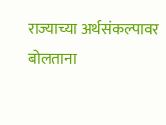राज्याच्या अर्थसंकल्पावर बोलताना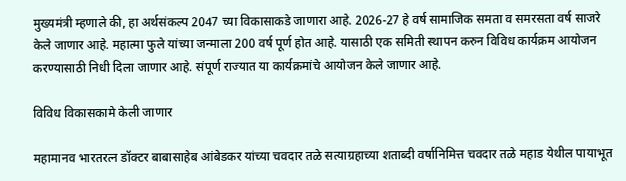मुख्यमंत्री म्हणाले की, हा अर्थसंकल्प 2047 च्या विकासाकडे जाणारा आहे. 2026-27 हे वर्ष सामाजिक समता व समरसता वर्ष साजरे केले जाणार आहे. महात्मा फुले यांच्या जन्माला 200 वर्ष पूर्ण होत आहे. यासाठी एक समिती स्थापन करुन विविध कार्यक्रम आयोजन करण्यासाठी निधी दिला जाणार आहे. संपूर्ण राज्यात या कार्यक्रमांचे आयोजन केले जाणार आहे.

विविध विकासकामे केली जाणार

महामानव भारतरत्न डॉक्टर बाबासाहेब आंबेडकर यांच्या चवदार तळे सत्याग्रहाच्या शताब्दी वर्षानिमित्त चवदार तळे महाड येथील पायाभूत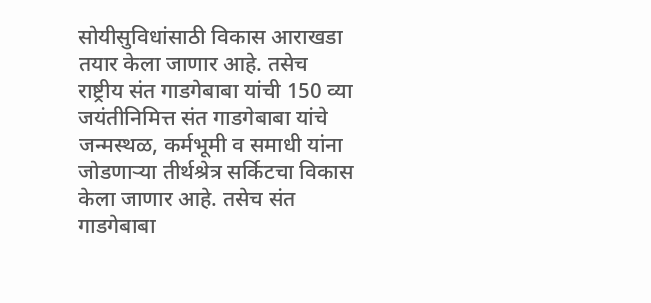सोयीसुविधांसाठी विकास आराखडा तयार केला जाणार आहे. तसेच राष्ट्रीय संत गाडगेबाबा यांची 150 व्या जयंतीनिमित्त संत गाडगेबाबा यांचे जन्मस्थळ, कर्मभूमी व समाधी यांना जोडणाऱ्या तीर्थश्रेत्र सर्किटचा विकास केला जाणार आहे. तसेच संत गाडगेबाबा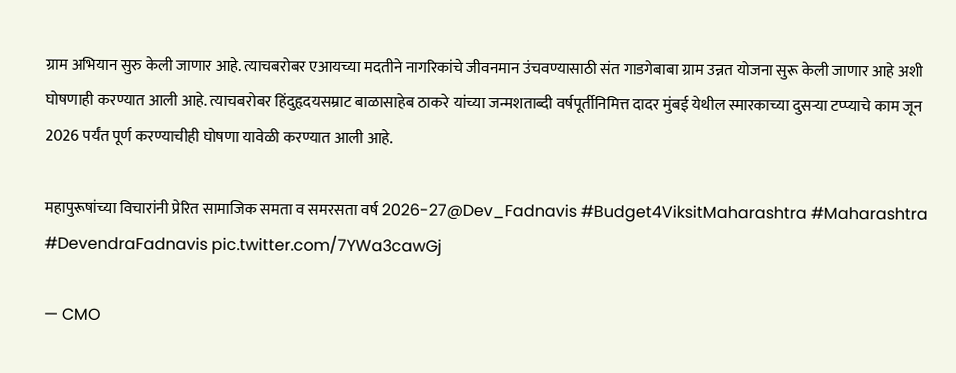ग्राम अभियान सुरु केली जाणार आहे. त्याचबरोबर एआयच्या मदतीने नागरिकांचे जीवनमान उंचवण्यासाठी संत गाडगेबाबा ग्राम उन्नत योजना सुरू केली जाणार आहे अशी घोषणाही करण्यात आली आहे. त्याचबरोबर हिंदुहृदयसम्राट बाळासाहेब ठाकरे यांच्या जन्मशताब्दी वर्षपूर्तीनिमित्त दादर मुंबई येथील स्मारकाच्या दुसऱ्या टप्प्याचे काम जून 2026 पर्यंत पूर्ण करण्याचीही घोषणा यावेळी करण्यात आली आहे.

महापुरूषांच्या विचारांनी प्रेरित सामाजिक समता व समरसता वर्ष 2026-27@Dev_Fadnavis #Budget4ViksitMaharashtra #Maharashtra #DevendraFadnavis pic.twitter.com/7YWa3cawGj

— CMO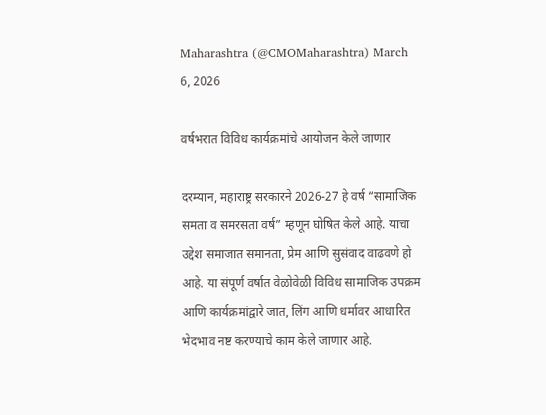Maharashtra (@CMOMaharashtra) March 6, 2026

वर्षभरात विविध कार्यक्रमांचे आयोजन केले जाणार

दरम्यान, महाराष्ट्र सरकारने 2026-27 हे वर्ष “सामाजिक समता व समरसता वर्ष” म्हणून घोषित केले आहे. याचा उद्देश समाजात समानता, प्रेम आणि सुसंवाद वाढवणे हो आहे. या संपूर्ण वर्षात वेळोवेळी विविध सामाजिक उपक्रम आणि कार्यक्रमांद्वारे जात, लिंग आणि धर्मावर आधारित भेदभाव नष्ट करण्याचे काम केले जाणार आहे.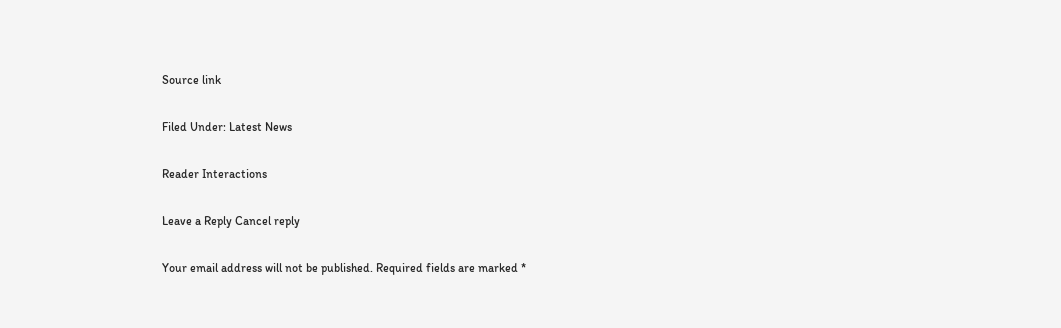Source link

Filed Under: Latest News

Reader Interactions

Leave a Reply Cancel reply

Your email address will not be published. Required fields are marked *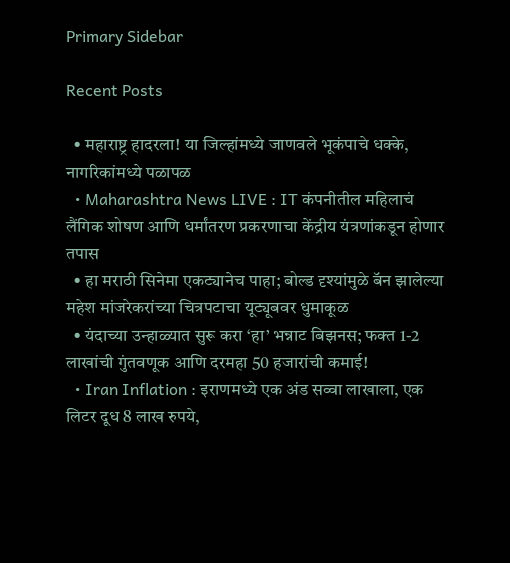Primary Sidebar

Recent Posts

  • महाराष्ट्र हादरला! या जिल्हांमध्ये जाणवले भूकंपाचे धक्के, नागरिकांमध्ये पळापळ
  • Maharashtra News LIVE : IT कंपनीतील महिलाचं लैंगिक शोषण आणि धर्मांतरण प्रकरणाचा केंद्रीय यंत्रणांकडून होणार तपास
  • हा मराठी सिनेमा एकट्यानेच पाहा; बोल्ड दृश्यांमुळे बॅन झालेल्या महेश मांजरेकरांच्या चित्रपटाचा यूट्यूबवर धुमाकूळ
  • यंदाच्या उन्हाळ्यात सुरू करा ‘हा’ भन्नाट बिझनस; फक्त 1-2 लाखांची गुंतवणूक आणि दरमहा 50 हजारांची कमाई!
  • Iran Inflation : इराणमध्ये एक अंड सव्वा लाखाला, एक लिटर दूध 8 लाख रुपये,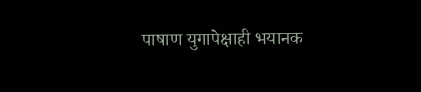पाषाण युगापेक्षाही भयानक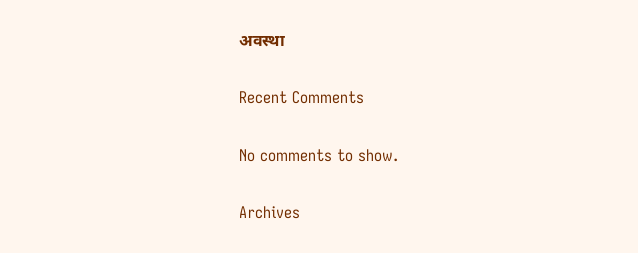अवस्था

Recent Comments

No comments to show.

Archives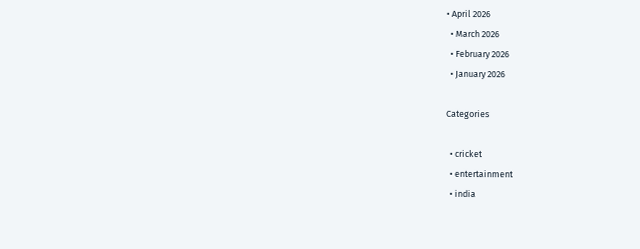• April 2026
  • March 2026
  • February 2026
  • January 2026

Categories

  • cricket
  • entertainment
  • india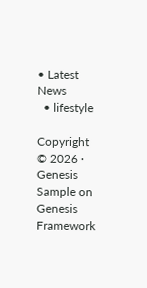• Latest News
  • lifestyle

Copyright © 2026 · Genesis Sample on Genesis Framework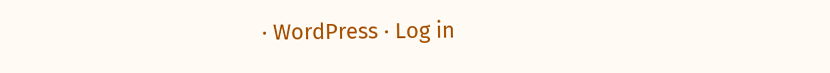· WordPress · Log in